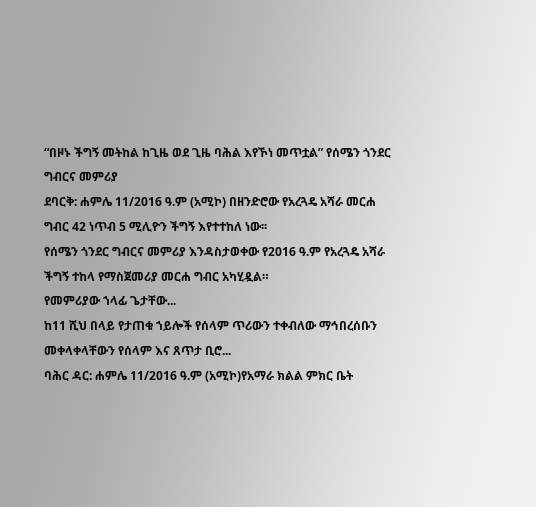“በዞኑ ችግኝ መትከል ከጊዜ ወደ ጊዜ ባሕል እየኾነ መጥቷል” የሰሜን ጎንደር ግብርና መምሪያ
ደባርቅ: ሐምሌ 11/2016 ዓ.ም (አሚኮ) በዘንድሮው የአረጓዴ አሻራ መርሐ ግብር 42 ነጥብ 5 ሚሊዮን ችግኝ እየተተከለ ነው፡፡
የሰሜን ጎንደር ግብርና መምሪያ እንዳስታወቀው የ2016 ዓ.ም የአረጓዴ አሻራ ችግኝ ተከላ የማስጀመሪያ መርሐ ግብር አካሂዷል።
የመምሪያው ኀላፊ ጌታቸው...
ከ11 ሺህ በላይ የታጠቁ ኀይሎች የሰላም ጥሪውን ተቀብለው ማኅበረሰቡን መቀላቀላቸውን የሰላም እና ጸጥታ ቢሮ...
ባሕር ዳር: ሐምሌ 11/2016 ዓ.ም (አሚኮ)የአማራ ክልል ምክር ቤት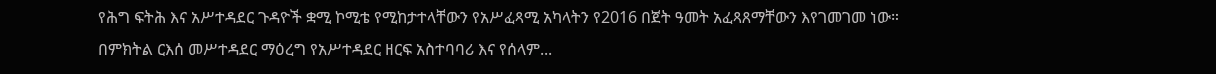የሕግ ፍትሕ እና አሥተዳደር ጉዳዮች ቋሚ ኮሚቴ የሚከታተላቸውን የአሥፈጻሚ አካላትን የ2016 በጀት ዓመት አፈጻጸማቸውን እየገመገመ ነው።
በምክትል ርእሰ መሥተዳደር ማዕረግ የአሥተዳደር ዘርፍ አስተባባሪ እና የሰላም...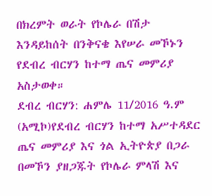በክረምት ወራት የኮሌራ በሽታ እንዳይከሰት በንቅናቄ እየሠራ መኾኑን የደብረ ብርሃን ከተማ ጤና መምሪያ አስታወቀ።
ደብረ ብርሃን: ሐምሌ 11/2016 ዓ.ም (አሚኮ)የደብረ ብርሃን ከተማ አሥተዳደር ጤና መምሪያ እና ጎል ኢትዮጵያ በጋራ በመኾን ያዘጋጁት የኮሌራ ምላሽ እና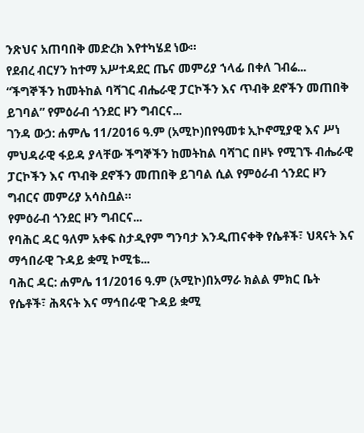ንጽህና አጠባበቅ መድረክ እየተካሄደ ነው።
የደብረ ብርሃን ከተማ አሥተዳደር ጤና መምሪያ ኀላፊ በቀለ ገብሬ...
“ችግኞችን ከመትከል ባሻገር ብሔራዊ ፓርኮችን እና ጥብቅ ደኖችን መጠበቅ ይገባል” የምዕራብ ጎንደር ዞን ግብርና...
ገንዳ ውኃ: ሐምሌ 11/2016 ዓ.ም (አሚኮ)በየዓመቱ ኢኮኖሚያዊ እና ሥነ ምህዳራዊ ፋይዳ ያላቸው ችግኞችን ከመትከል ባሻገር በዞኑ የሚገኙ ብሔራዊ ፓርኮችን እና ጥብቅ ደኖችን መጠበቅ ይገባል ሲል የምዕራብ ጎንደር ዞን ግብርና መምሪያ አሳስቧል።
የምዕራብ ጎንደር ዞን ግብርና...
የባሕር ዳር ዓለም አቀፍ ስታዲየም ግንባታ እንዲጠናቀቅ የሴቶች፣ ህጻናት እና ማኅበራዊ ጉዳይ ቋሚ ኮሚቴ...
ባሕር ዳር: ሐምሌ 11/2016 ዓ.ም (አሚኮ)በአማራ ክልል ምክር ቤት የሴቶች፣ ሕጻናት እና ማኅበራዊ ጉዳይ ቋሚ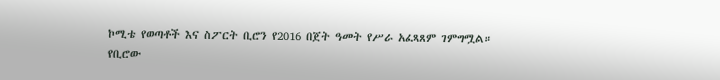ኮሚቴ የወጣቶች እና ስፖርት ቢሮን የ2016 በጀት ዓመት የሥራ አፈጻጸም ገምግሟል።
የቢሮው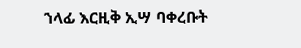ኀላፊ እርዚቅ ኢሣ ባቀረቡት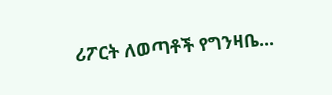ሪፖርት ለወጣቶች የግንዛቤ...